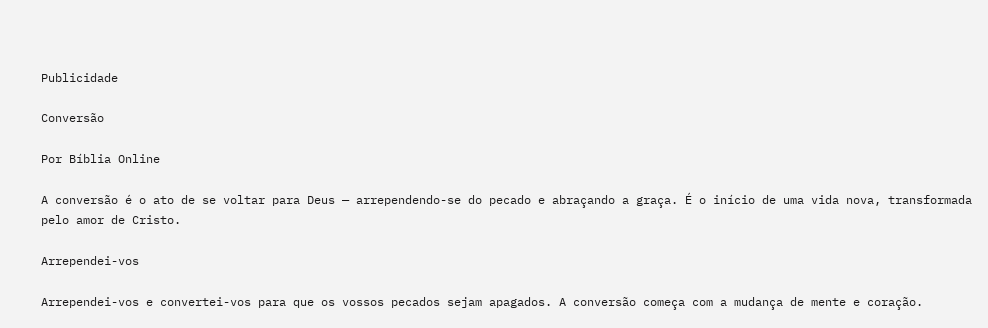Publicidade

Conversão

Por Bíblia Online

A conversão é o ato de se voltar para Deus — arrependendo-se do pecado e abraçando a graça. É o início de uma vida nova, transformada pelo amor de Cristo.

Arrependei-vos

Arrependei-vos e convertei-vos para que os vossos pecados sejam apagados. A conversão começa com a mudança de mente e coração.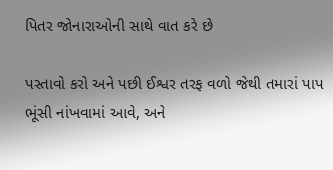પિતર જોનારાઓની સાથે વાત કરે છે

પસ્તાવો કરો અને પછી ઈશ્વર તરફ વળો જેથી તમારાં પાપ ભૂંસી નાંખવામાં આવે, અને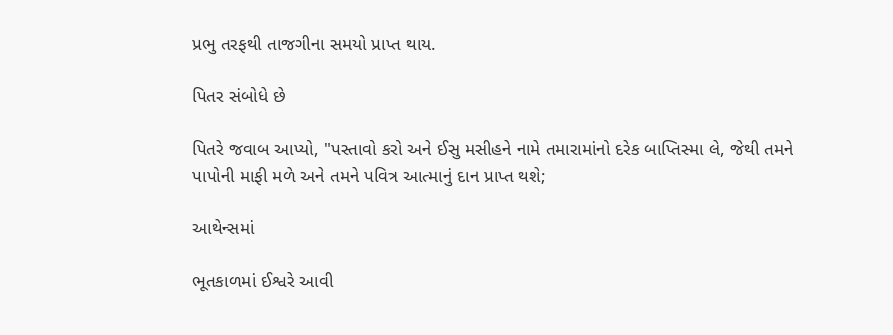પ્રભુ તરફથી તાજગીના સમયો પ્રાપ્ત થાય.

પિતર સંબોધે છે

પિતરે જવાબ આપ્યો, "પસ્તાવો કરો અને ઈસુ મસીહને નામે તમારામાંનો દરેક બાપ્તિસ્મા લે, જેથી તમને પાપોની માફી મળે અને તમને પવિત્ર આત્માનું દાન પ્રાપ્ત થશે;

આથેન્સમાં

ભૂતકાળમાં ઈશ્વરે આવી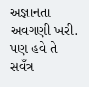અજ્ઞાનતા અવગણી ખરી. પણ હવે તે સવઁત્ર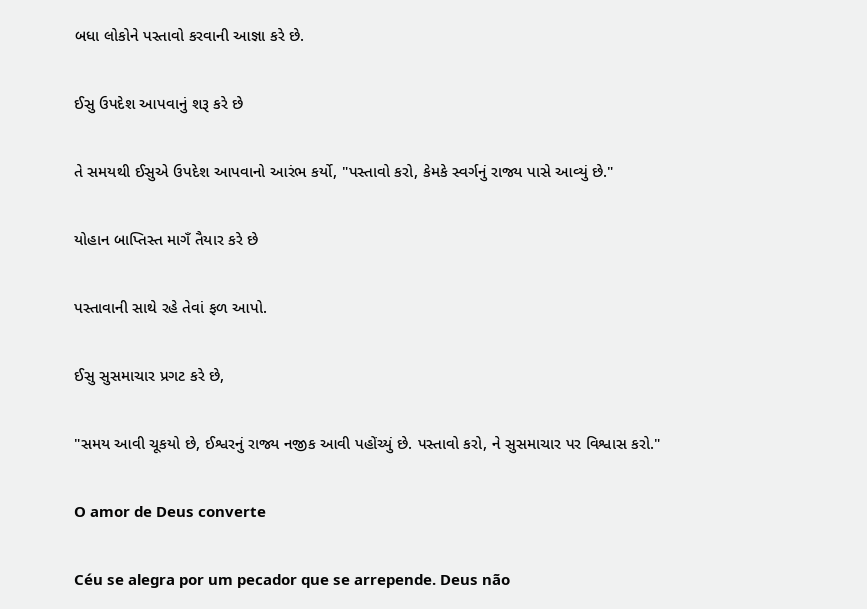બધા લોકોને પસ્તાવો કરવાની આજ્ઞા કરે છે.

ઈસુ ઉપદેશ આપવાનું શરૂ કરે છે

તે સમયથી ઈસુએ ઉપદેશ આપવાનો આરંભ કર્યો, "પસ્તાવો કરો, કેમકે સ્વર્ગનું રાજ્ય પાસે આવ્યું છે."

યોહાન બાપ્તિસ્ત માગઁ તૈયાર કરે છે

પસ્તાવાની સાથે રહે તેવાં ફળ આપો.

ઈસુ સુસમાચાર પ્રગટ કરે છે,

"સમય આવી ચૂકયો છે, ઈશ્વરનું રાજ્ય નજીક આવી પહોંચ્યું છે. પસ્તાવો કરો, ને સુસમાચાર પર વિશ્વાસ કરો."

O amor de Deus converte

Céu se alegra por um pecador que se arrepende. Deus não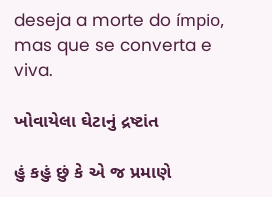deseja a morte do ímpio, mas que se converta e viva.

ખોવાયેલા ઘેટાનું દ્રષ્ટાંત

હું કહું છું કે એ જ પ્રમાણે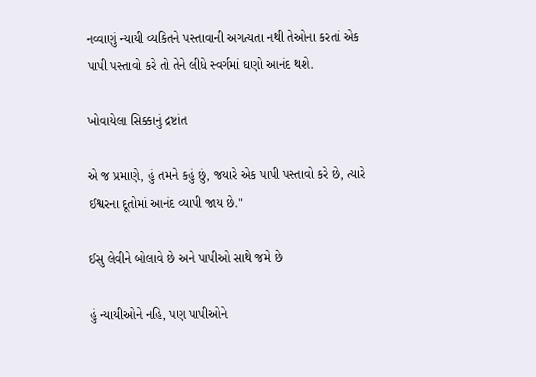નવ્વાણું ન્યાયી વ્યકિતને પસ્તાવાની અગત્યતા નથી તેઓના કરતાં એક પાપી પસ્તાવો કરે તો તેને લીધે સ્વર્ગમાં ઘણો આનંદ થશે.

ખોવાયેલા સિક્કાનું દ્રષ્ટાંત

એ જ પ્રમાણે, હું તમને કહું છું, જયારે એક પાપી પસ્તાવો કરે છે, ત્યારે ઈશ્વરના દૂતોમાં આનંદ વ્યાપી જાય છે."

ઈસુ લેવીને બોલાવે છે અને પાપીઓ સાથે જમે છે

હું ન્યાયીઓને નહિ, પણ પાપીઓને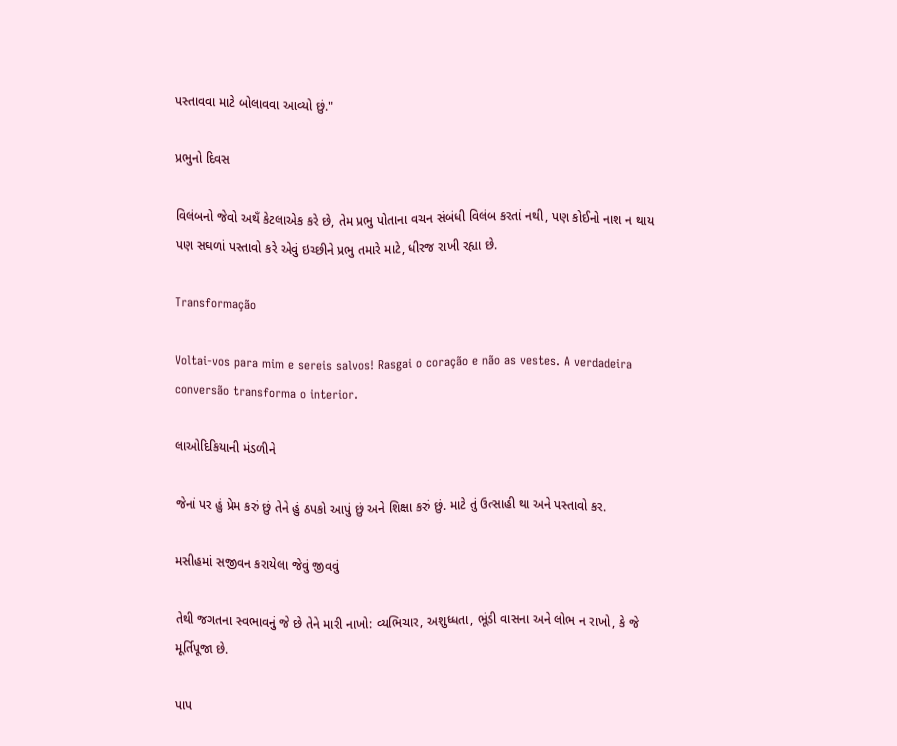પસ્તાવવા માટે બોલાવવા આવ્યો છું."

પ્રભુનો દિવસ

વિલંબનો જેવો અથઁ કેટલાએક કરે છે, તેમ પ્રભુ પોતાના વચન સંબંધી વિલંબ કરતાં નથી, પણ કોઈનો નાશ ન થાય પણ સઘળાં પસ્તાવો કરે એવું ઇચ્છીને પ્રભુ તમારે માટે, ધીરજ રાખી રહ્યા છે.

Transformação

Voltai-vos para mim e sereis salvos! Rasgai o coração e não as vestes. A verdadeira conversão transforma o interior.

લાઓદિકિયાની મંડળીને

જેનાં પર હું પ્રેમ કરું છું તેને હું ઠપકો આપું છું અને શિક્ષા કરું છું. માટે તું ઉત્સાહી થા અને પસ્તાવો કર.

મસીહમાં સજીવન કરાયેલા જેવું જીવવું

તેથી જગતના સ્વભાવનું જે છે તેને મારી નાખો: વ્યભિચાર, અશુધ્ધતા, ભૂંડી વાસના અને લોભ ન રાખો, કે જે મૂર્તિપૂજા છે.

પાપ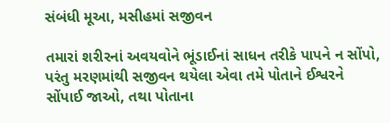સંબંધી મૂઆ, મસીહમાં સજીવન

તમારાં શરીરનાં અવયવોને ભૂંડાઈનાં સાધન તરીકે પાપને ન સોંપો, પરંતુ મરણમાંથી સજીવન થયેલા એવા તમે પોતાને ઈશ્વરને સોંપાઈ જાઓ, તથા પોતાના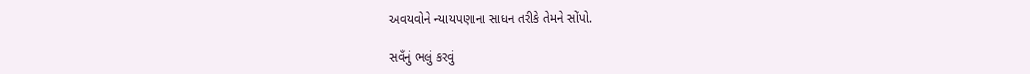અવયવોને ન્યાયપણાના સાધન તરીકે તેમને સોંપો.

સવઁનું ભલું કરવું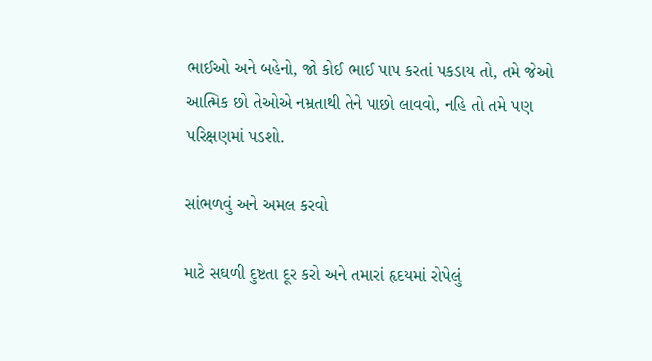ભાઈઓ અને બહેનો, જો કોઈ ભાઈ પાપ કરતાં પકડાય તો, તમે જેઓ આત્મિક છો તેઓએ નમ્રતાથી તેને પાછો લાવવો, નહિ તો તમે પણ પરિક્ષણમાં પડશો.

સાંભળવું અને અમલ કરવો

માટે સઘળી દુષ્ટતા દૂર કરો અને તમારાં હૃદયમાં રોપેલું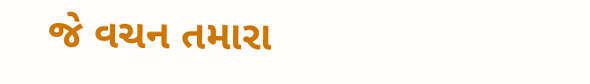જે વચન તમારા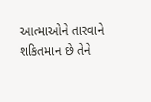આત્માઓને તારવાને શકિતમાન છે તેને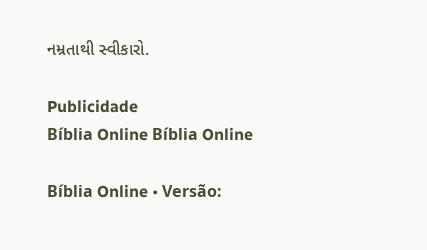નમ્રતાથી સ્વીકારો.

Publicidade
Bíblia Online Bíblia Online

Bíblia Online • Versão: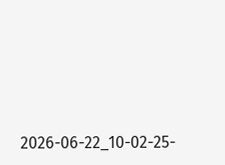2026-06-22_10-02-25-